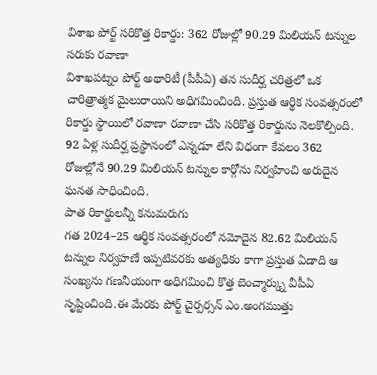విశాఖ పోర్ట్ సరికొత్త రికార్డు: 362 రోజుల్లో 90.29 మిలియన్ టన్నుల సరుకు రవాణా
విశాఖపట్నం పోర్ట్ అథారిటీ (పీపీఏ) తన సుదీర్ఘ చరిత్రలో ఒక చారిత్రాత్మక మైలురాయిని అధిగమించింది. ప్రస్తుత ఆర్థిక సంవత్సరంలో రికార్డు స్థాయిలో రవాణా రవాణా చేసి సరికొత్త రికార్డును నెలకొల్పింది. 92 ఏళ్ల సుదీర్ఘ ప్రస్థానంలో ఎన్నడూ లేని విధంగా కేవలం 362 రోజుల్లోనే 90.29 మిలియన్ టన్నుల కార్గోను నిర్వహించి అరుదైన ఘనత సాధించింది.
పాత రికార్డులన్నీ కనుమరుగు
గత 2024–25 ఆర్థిక సంవత్సరంలో నమోదైన 82.62 మిలియన్ టన్నుల నిర్వహణే ఇప్పటివరకు అత్యధికం కాగా ప్రస్తుత ఏడాది ఆ సంఖ్యను గణనీయంగా అధిగమించి కొత్త బెంచ్మార్క్ను వీపీఏ సృష్టించింది.ఈ మేరకు పోర్ట్ చైర్పర్సన్ ఎం.అంగముత్తు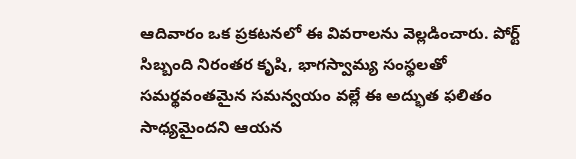ఆదివారం ఒక ప్రకటనలో ఈ వివరాలను వెల్లడించారు. పోర్ట్ సిబ్బంది నిరంతర కృషి, భాగస్వామ్య సంస్థలతో సమర్థవంతమైన సమన్వయం వల్లే ఈ అద్భుత ఫలితం సాధ్యమైందని ఆయన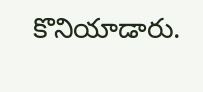కొనియాడారు.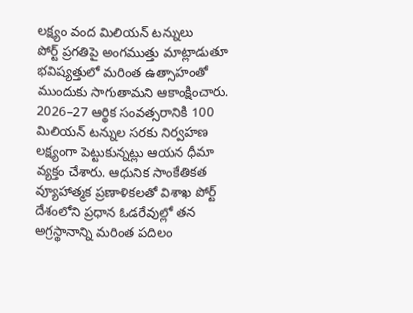లక్ష్యం వంద మిలియన్ టన్నులు
పోర్ట్ ప్రగతిపై అంగముత్తు మాట్లాడుతూ భవిష్యత్తులో మరింత ఉత్సాహంతో ముందుకు సాగుతామని ఆకాంక్షించారు. 2026–27 ఆర్థిక సంవత్సరానికి 100 మిలియన్ టన్నుల సరకు నిర్వహణ లక్ష్యంగా పెట్టుకున్నట్లు ఆయన ధీమా వ్యక్తం చేశారు. ఆధునిక సాంకేతికత వ్యూహాత్మక ప్రణాళికలతో విశాఖ పోర్ట్ దేశంలోని ప్రధాన ఓడరేవుల్లో తన అగ్రస్థానాన్ని మరింత పదిలం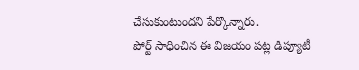చేసుకుంటుందని పేర్కొన్నారు.
పోర్ట్ సాధించిన ఈ విజయం పట్ల డిప్యూటీ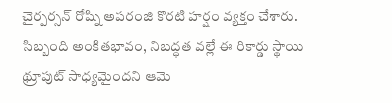చైర్పర్సన్ రోష్ని అపరంజి కొరటి హర్షం వ్యక్తం చేశారు. సిబ్బంది అంకితభావం, నిబద్ధత వల్లే ఈ రికార్డు స్థాయి థ్రూపుట్ సాధ్యమైందని ఆమె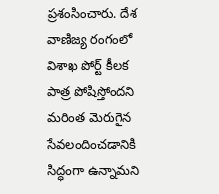ప్రశంసించారు. దేశ వాణిజ్య రంగంలో విశాఖ పోర్ట్ కీలక పాత్ర పోషిస్తోందని మరింత మెరుగైన సేవలందించడానికి సిద్ధంగా ఉన్నామని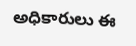అధికారులు ఈ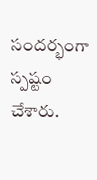సందర్భంగా స్పష్టం చేశారు.